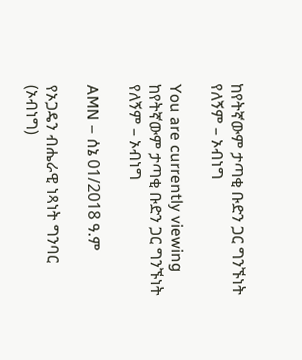ከየትኛውም ታጣቂ ቡድን ጋር ግንኙነት የለኝም – ኦብነግ

You are currently viewing ከየትኛውም ታጣቂ ቡድን ጋር ግንኙነት የለኝም – ኦብነግ

AMN – ሰኔ 01/2018 ዓ.ም

የኦጋዴን ብሔራዊ ነጻነት ግንባር (ኦብነግ)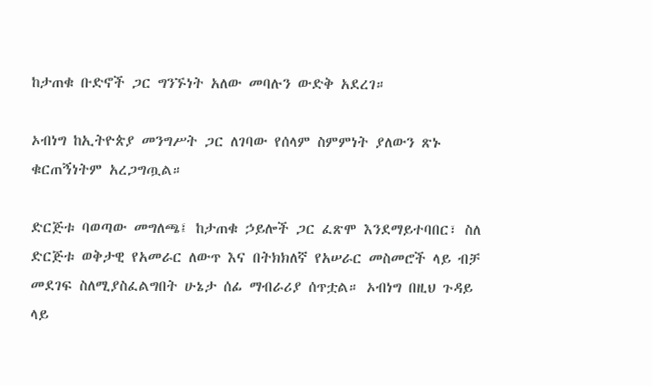ከታጠቁ ቡድኖች ጋር ግንኙነት አለው መባሉን ውድቅ አደረገ።

ኦብነግ ከኢትዮጵያ መንግሥት ጋር ለገባው የሰላም ስምምነት ያለውን ጽኑ ቁርጠኝነትም አረጋግጧል።

ድርጅቱ ባወጣው መግለጫ፤ ከታጠቁ ኃይሎች ጋር ፈጽሞ እንደማይተባበር፣ ስለ ድርጅቱ ወቅታዊ የአመራር ለውጥ እና በትክክለኛ የአሠራር መስመሮች ላይ ብቻ መደገፍ ስለሚያስፈልግበት ሁኔታ ሰፊ ማብራሪያ ሰጥቷል። ኦብነግ በዚህ ጉዳይ ላይ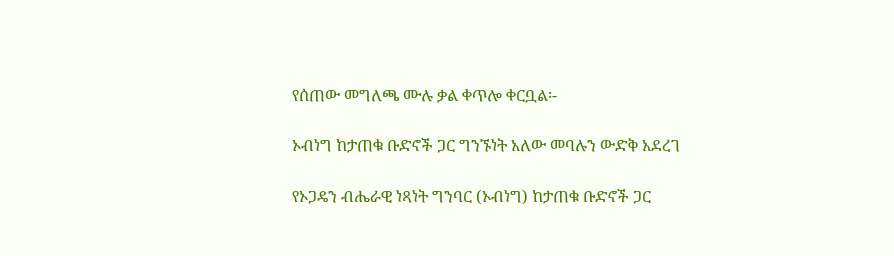የሰጠው መግለጫ ሙሉ ቃል ቀጥሎ ቀርቧል፡-

ኦብነግ ከታጠቁ ቡድኖች ጋር ግንኙነት አለው መባሉን ውድቅ አደረገ

የኦጋዴን ብሔራዊ ነጻነት ግንባር (ኦብነግ) ከታጠቁ ቡድኖች ጋር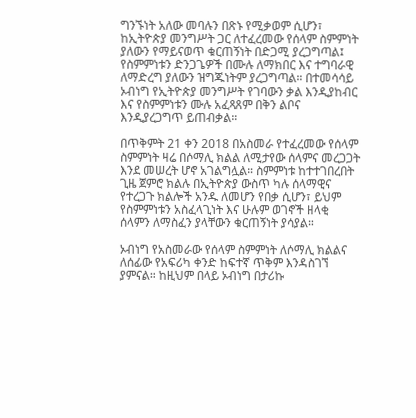ግንኙነት አለው መባሉን በጽኑ የሚቃወም ሲሆን፣ ከኢትዮጵያ መንግሥት ጋር ለተፈረመው የሰላም ስምምነት ያለውን የማይናወጥ ቁርጠኝነት በድጋሚ ያረጋግጣል፤ የስምምነቱን ድንጋጌዎች በሙሉ ለማክበር እና ተግባራዊ ለማድረግ ያለውን ዝግጁነትም ያረጋግጣል። በተመሳሳይ ኦብነግ የኢትዮጵያ መንግሥት የገባውን ቃል እንዲያከብር እና የስምምነቱን ሙሉ አፈጻጸም በቅን ልቦና እንዲያረጋግጥ ይጠብቃል።

በጥቅምት 21 ቀን 2018 በአስመራ የተፈረመው የሰላም ስምምነት ዛሬ በሶማሊ ክልል ለሚታየው ሰላምና መረጋጋት እንደ መሠረት ሆኖ አገልግሏል። ስምምነቱ ከተተገበረበት ጊዜ ጀምሮ ክልሉ በኢትዮጵያ ውስጥ ካሉ ሰላማዊና የተረጋጉ ክልሎች አንዱ ለመሆን የበቃ ሲሆን፣ ይህም የስምምነቱን አስፈላጊነት እና ሁሉም ወገኖች ዘላቂ ሰላምን ለማስፈን ያላቸውን ቁርጠኝነት ያሳያል።

ኦብነግ የአስመራው የሰላም ስምምነት ለሶማሊ ክልልና ለሰፊው የአፍሪካ ቀንድ ከፍተኛ ጥቅም እንዳስገኘ ያምናል። ከዚህም በላይ ኦብነግ በታሪኩ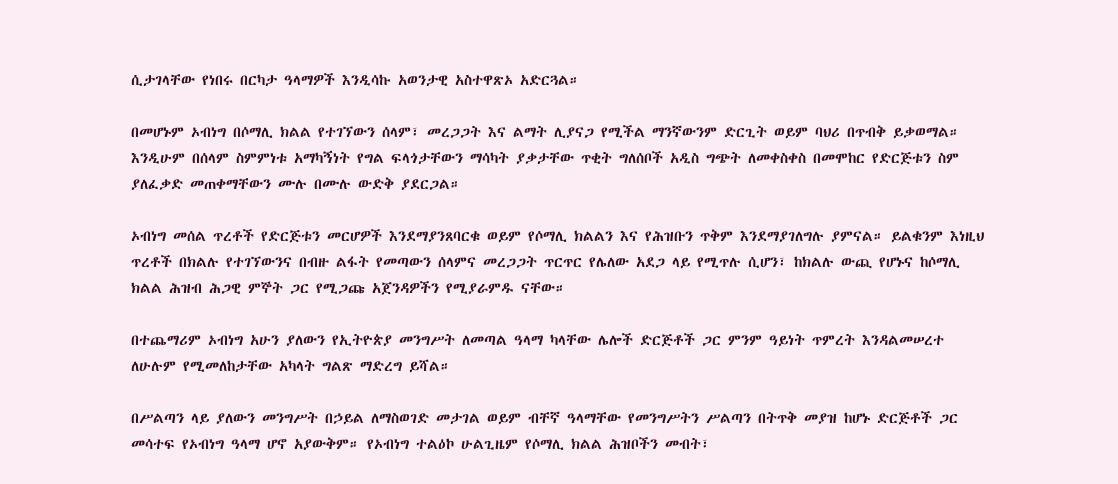ሲታገላቸው የነበሩ በርካታ ዓላማዎች እንዲሳኩ አወንታዊ አስተዋጽኦ አድርጓል።

በመሆኑም ኦብነግ በሶማሊ ክልል የተገኘውን ሰላም፣ መረጋጋት እና ልማት ሊያናጋ የሚችል ማንኛውንም ድርጊት ወይም ባህሪ በጥብቅ ይቃወማል። እንዲሁም በሰላም ስምምነቱ አማካኝነት የግል ፍላጎታቸውን ማሳካት ያቃታቸው ጥቂት ግለሰቦች አዲስ ግጭት ለመቀስቀስ በመሞከር የድርጅቱን ስም ያለፈቃድ መጠቀማቸውን ሙሉ በሙሉ ውድቅ ያደርጋል።

ኦብነግ መሰል ጥረቶች የድርጅቱን መርሆዎች እንደማያንጸባርቁ ወይም የሶማሊ ክልልን እና የሕዝቡን ጥቅም እንደማያገለግሉ ያምናል። ይልቁንም እነዚህ ጥረቶች በክልሉ የተገኘውንና በብዙ ልፋት የመጣውን ሰላምና መረጋጋት ጥርጥር የሌለው አደጋ ላይ የሚጥሉ ሲሆን፣ ከክልሉ ውጪ የሆኑና ከሶማሊ ክልል ሕዝብ ሕጋዊ ምኞት ጋር የሚጋጩ አጀንዳዎችን የሚያራምዱ ናቸው።

በተጨማሪም ኦብነግ አሁን ያለውን የኢትዮጵያ መንግሥት ለመጣል ዓላማ ካላቸው ሌሎች ድርጅቶች ጋር ምንም ዓይነት ጥምረት እንዳልመሠረተ ለሁሉም የሚመለከታቸው አካላት ግልጽ ማድረግ ይሻል።

በሥልጣን ላይ ያለውን መንግሥት በኃይል ለማስወገድ መታገል ወይም ብቸኛ ዓላማቸው የመንግሥትን ሥልጣን በትጥቅ መያዝ ከሆኑ ድርጅቶች ጋር መሳተፍ የኦብነግ ዓላማ ሆኖ አያውቅም። የኦብነግ ተልዕኮ ሁልጊዜም የሶማሊ ክልል ሕዝቦችን መብት፣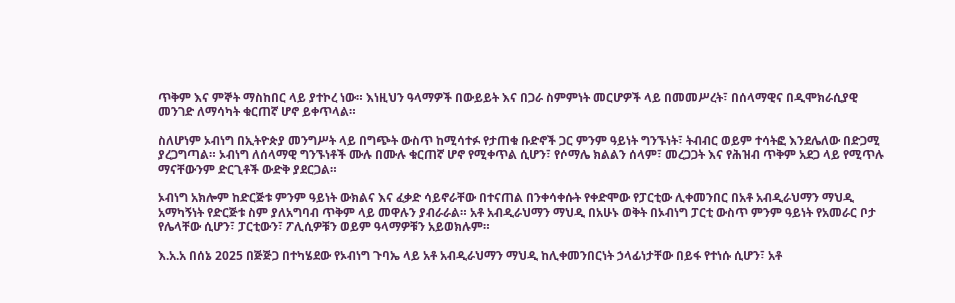ጥቅም እና ምኞት ማስከበር ላይ ያተኮረ ነው። እነዚህን ዓላማዎች በውይይት እና በጋራ ስምምነት መርሆዎች ላይ በመመሥረት፣ በሰላማዊና በዲሞክራሲያዊ መንገድ ለማሳካት ቁርጠኛ ሆኖ ይቀጥላል።

ስለሆነም ኦብነግ በኢትዮጵያ መንግሥት ላይ በግጭት ውስጥ ከሚሳተፉ የታጠቁ ቡድኖች ጋር ምንም ዓይነት ግንኙነት፣ ትብብር ወይም ተሳትፎ እንደሌለው በድጋሚ ያረጋግጣል። ኦብነግ ለሰላማዊ ግንኙነቶች ሙሉ በሙሉ ቁርጠኛ ሆኖ የሚቀጥል ሲሆን፣ የሶማሌ ክልልን ሰላም፣ መረጋጋት እና የሕዝብ ጥቅም አደጋ ላይ የሚጥሉ ማናቸውንም ድርጊቶች ውድቅ ያደርጋል።

ኦብነግ አክሎም ከድርጅቱ ምንም ዓይነት ውክልና እና ፈቃድ ሳይኖራቸው በተናጠል በንቀሳቀሱት የቀድሞው የፓርቲው ሊቀመንበር በአቶ አብዲራህማን ማህዲ አማካኝነት የድርጅቱ ስም ያለአግባብ ጥቅም ላይ መዋሉን ያብራራል። አቶ አብዲራህማን ማህዲ በአሁኑ ወቅት በኦብነግ ፓርቲ ውስጥ ምንም ዓይነት የአመራር ቦታ የሌላቸው ሲሆን፣ ፓርቲውን፣ ፖሊሲዎቹን ወይም ዓላማዎቹን አይወክሉም።

እ.አ.አ በሰኔ 2025 በጅጅጋ በተካሄደው የኦብነግ ጉባኤ ላይ አቶ አብዲራህማን ማህዲ ከሊቀመንበርነት ኃላፊነታቸው በይፋ የተነሱ ሲሆን፣ አቶ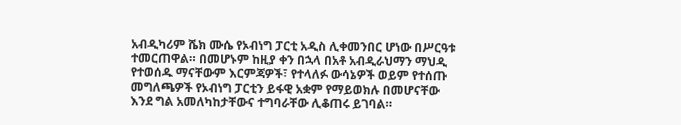አብዲካሪም ሼክ ሙሴ የኦብነግ ፓርቲ አዲስ ሊቀመንበር ሆነው በሥርዓቱ ተመርጠዋል። በመሆኑም ከዚያ ቀን በኋላ በአቶ አብዲራህማን ማህዲ የተወሰዱ ማናቸውም እርምጃዎች፣ የተላለፉ ውሳኔዎች ወይም የተሰጡ መግለጫዎች የኦብነግ ፓርቲን ይፋዊ አቋም የማይወክሉ በመሆናቸው እንደ ግል አመለካከታቸውና ተግባራቸው ሊቆጠሩ ይገባል።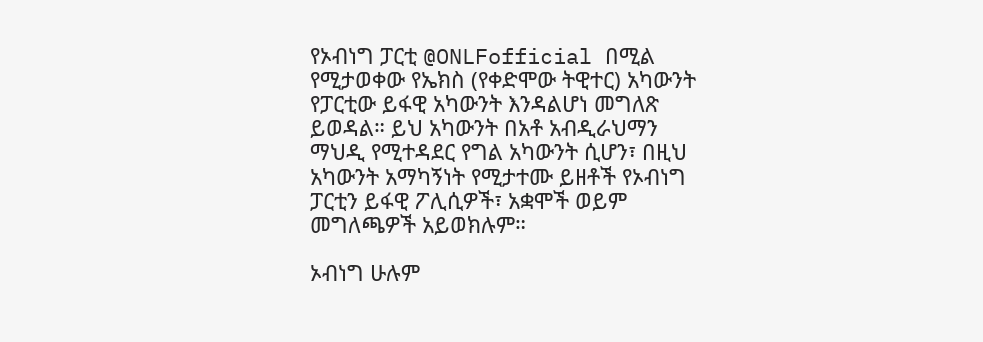የኦብነግ ፓርቲ @ONLFofficial በሚል የሚታወቀው የኤክስ (የቀድሞው ትዊተር) አካውንት የፓርቲው ይፋዊ አካውንት እንዳልሆነ መግለጽ ይወዳል። ይህ አካውንት በአቶ አብዲራህማን ማህዲ የሚተዳደር የግል አካውንት ሲሆን፣ በዚህ አካውንት አማካኝነት የሚታተሙ ይዘቶች የኦብነግ ፓርቲን ይፋዊ ፖሊሲዎች፣ አቋሞች ወይም መግለጫዎች አይወክሉም።

ኦብነግ ሁሉም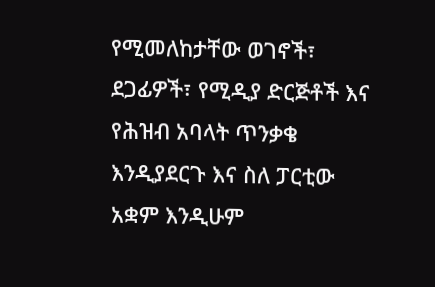የሚመለከታቸው ወገኖች፣ ደጋፊዎች፣ የሚዲያ ድርጅቶች እና የሕዝብ አባላት ጥንቃቄ እንዲያደርጉ እና ስለ ፓርቲው አቋም እንዲሁም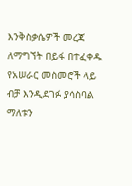እንቅስቃሴዎች መረጃ ለማግኘት በይፋ በተፈቀዱ የአሠራር መስመሮች ላይ ብቻ እንዲደገፉ ያሳስባል ማለቱን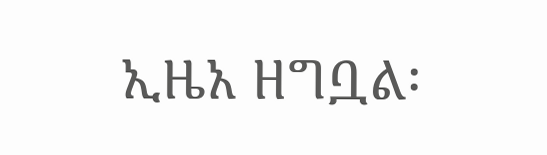ኢዜአ ዘግቧል፡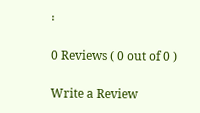፡

0 Reviews ( 0 out of 0 )

Write a Review